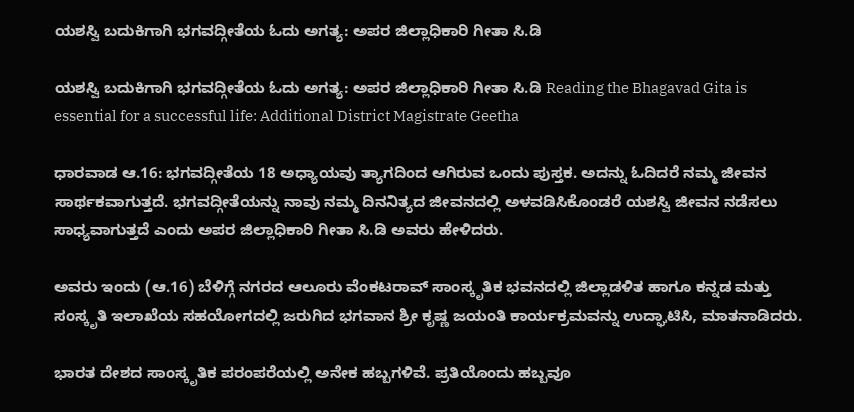ಯಶಸ್ವಿ ಬದುಕಿಗಾಗಿ ಭಗವದ್ಗೀತೆಯ ಓದು ಅಗತ್ಯ: ಅಪರ ಜಿಲ್ಲಾಧಿಕಾರಿ ಗೀತಾ ಸಿ.ಡಿ

ಯಶಸ್ವಿ ಬದುಕಿಗಾಗಿ ಭಗವದ್ಗೀತೆಯ ಓದು ಅಗತ್ಯ: ಅಪರ ಜಿಲ್ಲಾಧಿಕಾರಿ ಗೀತಾ ಸಿ.ಡಿ Reading the Bhagavad Gita is essential for a successful life: Additional District Magistrate Geetha

ಧಾರವಾಡ ಆ.16: ಭಗವದ್ಗೀತೆಯ 18 ಅಧ್ಯಾಯವು ತ್ಯಾಗದಿಂದ ಆಗಿರುವ ಒಂದು ಪುಸ್ತಕ. ಅದನ್ನು ಓದಿದರೆ ನಮ್ಮ ಜೀವನ ಸಾರ್ಥಕವಾಗುತ್ತದೆ. ಭಗವದ್ಗೀತೆಯನ್ನು ನಾವು ನಮ್ಮ ದಿನನಿತ್ಯದ ಜೀವನದಲ್ಲಿ ಅಳವಡಿಸಿಕೊಂಡರೆ ಯಶಸ್ವಿ ಜೀವನ ನಡೆಸಲು ಸಾಧ್ಯವಾಗುತ್ತದೆ ಎಂದು ಅಪರ ಜಿಲ್ಲಾಧಿಕಾರಿ ಗೀತಾ ಸಿ.ಡಿ ಅವರು ಹೇಳಿದರು.

ಅವರು ಇಂದು (ಆ.16) ಬೆಳಿಗ್ಗೆ ನಗರದ ಆಲೂರು ವೆಂಕಟರಾವ್ ಸಾಂಸ್ಕೃತಿಕ ಭವನದಲ್ಲಿ ಜಿಲ್ಲಾಡಳಿತ ಹಾಗೂ ಕನ್ನಡ ಮತ್ತು ಸಂಸ್ಕೃತಿ ಇಲಾಖೆಯ ಸಹಯೋಗದಲ್ಲಿ ಜರುಗಿದ ಭಗವಾನ ಶ್ರೀ ಕೃಷ್ಣ ಜಯಂತಿ ಕಾರ್ಯಕ್ರಮವನ್ನು ಉದ್ಘಾಟಿಸಿ, ಮಾತನಾಡಿದರು.

ಭಾರತ ದೇಶದ ಸಾಂಸ್ಕೃತಿಕ ಪರಂಪರೆಯಲ್ಲಿ ಅನೇಕ ಹಬ್ಬಗಳಿವೆ. ಪ್ರತಿಯೊಂದು ಹಬ್ಬವೂ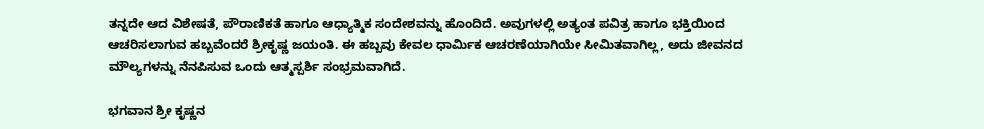ತನ್ನದೇ ಆದ ವಿಶೇಷತೆ, ಪೌರಾಣಿಕತೆ ಹಾಗೂ ಆಧ್ಯಾತ್ಮಿಕ ಸಂದೇಶವನ್ನು ಹೊಂದಿದೆ. ಅವುಗಳಲ್ಲಿ ಅತ್ಯಂತ ಪವಿತ್ರ ಹಾಗೂ ಭಕ್ತಿಯಿಂದ ಆಚರಿಸಲಾಗುವ ಹಬ್ಬವೆಂದರೆ ಶ್ರೀಕೃಷ್ಣ ಜಯಂತಿ. ಈ ಹಬ್ಬವು ಕೇವಲ ಧಾರ್ಮಿಕ ಆಚರಣೆಯಾಗಿಯೇ ಸೀಮಿತವಾಗಿಲ್ಲ, ಅದು ಜೀವನದ ಮೌಲ್ಯಗಳನ್ನು ನೆನಪಿಸುವ ಒಂದು ಆತ್ಮಸ್ಪರ್ಶಿ ಸಂಭ್ರಮವಾಗಿದೆ.

ಭಗವಾನ ಶ್ರೀ ಕೃಷ್ಣನ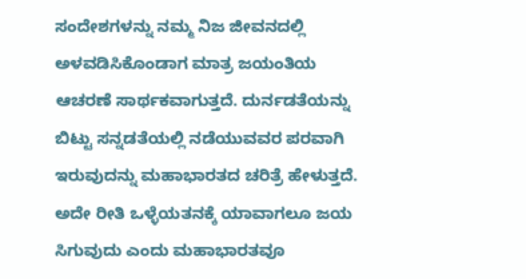ಸಂದೇಶಗಳನ್ನು ನಮ್ಮ ನಿಜ ಜೀವನದಲ್ಲಿ ಅಳವಡಿಸಿಕೊಂಡಾಗ ಮಾತ್ರ ಜಯಂತಿಯ ಆಚರಣೆ ಸಾರ್ಥಕವಾಗುತ್ತದೆ. ದುರ್ನಡತೆಯನ್ನು ಬಿಟ್ಟು ಸನ್ನಡತೆಯಲ್ಲಿ ನಡೆಯುವವರ ಪರವಾಗಿ ಇರುವುದನ್ನು ಮಹಾಭಾರತದ ಚರಿತ್ರೆ ಹೇಳುತ್ತದೆ. ಅದೇ ರೀತಿ ಒಳ್ಳೆಯತನಕ್ಕೆ ಯಾವಾಗಲೂ ಜಯ ಸಿಗುವುದು ಎಂದು ಮಹಾಭಾರತವೂ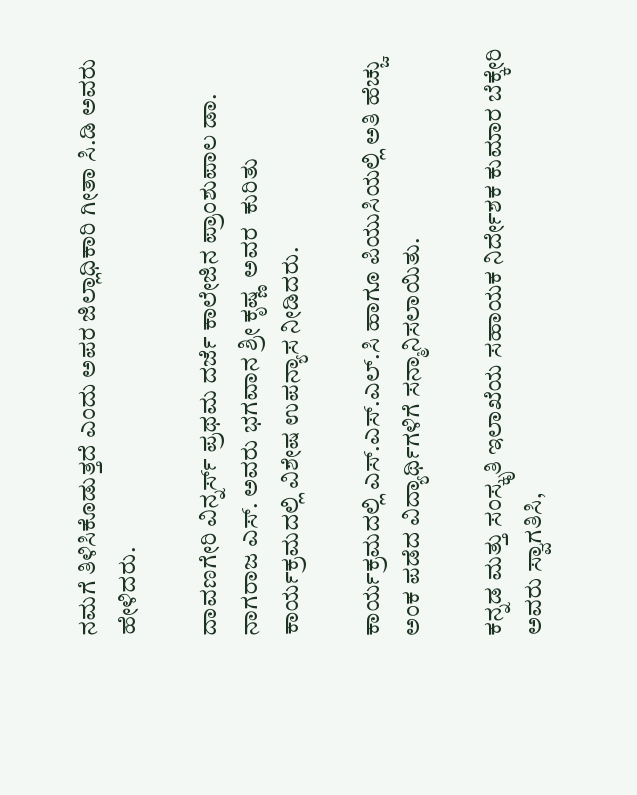ನಮಗೆ ತಿಳಿಸಿಕೊಡುತ್ತದೆ ಎಂದು ಅಪರ ಜಿಲ್ಲಾಧಿಕಾರಿ ಗೀತಾ ಸಿ.ಡಿ ಅವರು ಹೇಳಿದರು.

ದಾವಣಗೇರಿ ವಿನ್ನರ್ಸ್‌ ಪ್ರಥಮ ದರ್ಜೆ ಕಾಲೇಜಿನ ಪ್ರಾಂಶುಪಾಲ ಡಾ. ನಾಗರಾಜ ಎಸ್‌. ಅವರು ಭಗವಾನ ಶ್ರೀ ಕೃಷ್ಣ  ಅವರ  ಕುರಿತು ಕಾರ್ಯಕ್ರಮದಲ್ಲಿ ವಿಶೇಷ ಉಪನ್ಯಾಸ ನೀಡಿದರು.

ಕಾರ್ಯಕ್ರಮದಲ್ಲಿ ಎಸ್‌.ಎಸ್‌.ಎಲ್‌.ಸಿ ಹಾಗೂ ಪಿಯುಸಿಯಲ್ಲಿ ಅತಿ ಹೆಚ್ಚು ಅಂಕ ಪಡೆದ ವಿದ್ಯಾರ್ಥಿಗಳಿಗೆ ಸನ್ಮಾನಿಸಲಾಯಿತು.

ಕನ್ನಡ ಮತ್ತು ಸಂಸ್ಕೃತಿ ಇಲಾಖೆಯ ಸಹಾಯಕ ನಿರ್ದೇಶಕ ಕುಮಾರ ಬೆಕ್ಕೇರಿ ಅವರು ಸ್ವಾಗತಿಸಿ,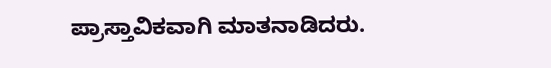ಪ್ರಾಸ್ತಾವಿಕವಾಗಿ ಮಾತನಾಡಿದರು.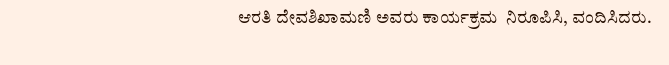ಆರತಿ ದೇವಶಿಖಾಮಣಿ ಅವರು ಕಾರ್ಯಕ್ರಮ  ನಿರೂಪಿಸಿ, ವಂದಿಸಿದರು.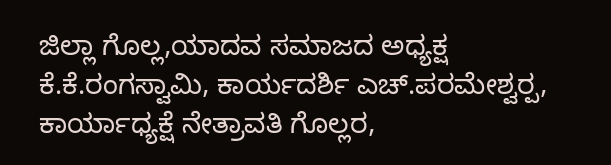ಜಿಲ್ಲಾ ಗೊಲ್ಲ,ಯಾದವ ಸಮಾಜದ ಅಧ್ಯಕ್ಷ ಕೆ.ಕೆ.ರಂಗಸ್ವಾಮಿ, ಕಾರ್ಯದರ್ಶಿ ಎಚ್‌.ಪರಮೇಶ್ವರ‍್ಪ, ಕಾರ್ಯಾಧ್ಯಕ್ಷೆ ನೇತ್ರಾವತಿ ಗೊಲ್ಲರ,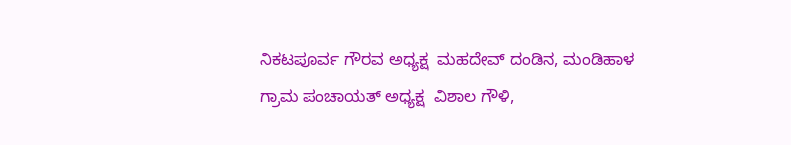ನಿಕಟಪೂರ್ವ ಗೌರವ ಅಧ್ಯಕ್ಷ  ಮಹದೇವ್ ದಂಡಿನ, ಮಂಡಿಹಾಳ ಗ್ರಾಮ ಪಂಚಾಯತ್ ಅಧ್ಯಕ್ಷ  ವಿಶಾಲ ಗೌಳಿ,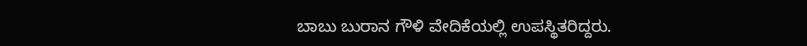ಬಾಬು ಬುರಾನ ಗೌಳಿ ವೇದಿಕೆಯಲ್ಲಿ ಉಪಸ್ಥಿತರಿದ್ದರು.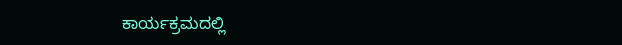ಕಾರ್ಯಕ್ರಮದಲ್ಲಿ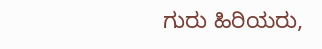ಗುರು ಹಿರಿಯರು,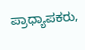ಪ್ರಾಧ್ಯಾಪಕರು,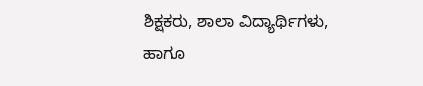ಶಿಕ್ಷಕರು, ಶಾಲಾ ವಿದ್ಯಾರ್ಥಿಗಳು, ಹಾಗೂ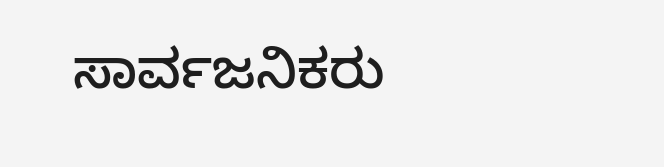ಸಾರ್ವಜನಿಕರು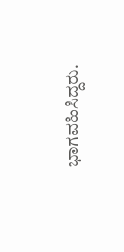ಭಾಗವಹಿಸಿದ್ದರು.